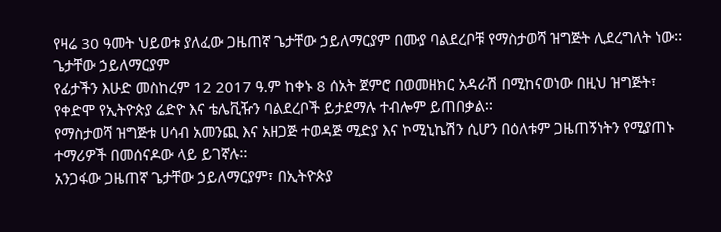የዛሬ 30 ዓመት ህይወቱ ያለፈው ጋዜጠኛ ጌታቸው ኃይለማርያም በሙያ ባልደረቦቹ የማስታወሻ ዝግጅት ሊደረግለት ነው፡፡
ጌታቸው ኃይለማርያም
የፊታችን እሁድ መስከረም 12 2017 ዓ.ም ከቀኑ 8 ሰአት ጀምሮ በወመዘክር አዳራሽ በሚከናወነው በዚህ ዝግጅት፣ የቀድሞ የኢትዮጵያ ሬድዮ እና ቴሌቪዥን ባልደረቦች ይታደማሉ ተብሎም ይጠበቃል፡፡
የማስታወሻ ዝግጅቱ ሀሳብ አመንጪ እና አዘጋጅ ተወዳጅ ሚድያ እና ኮሚኒኬሽን ሲሆን በዕለቱም ጋዜጠኝነትን የሚያጠኑ ተማሪዎች በመሰናዶው ላይ ይገኛሉ፡፡
አንጋፋው ጋዜጠኛ ጌታቸው ኃይለማርያም፣ በኢትዮጵያ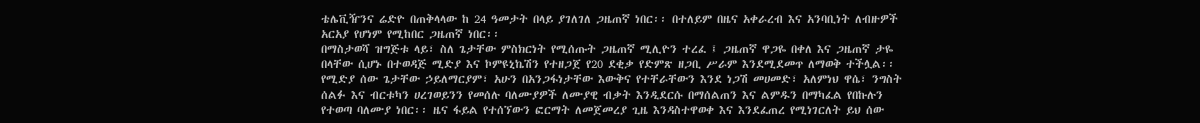ቴሌቪዥንና ሬድዮ በጠቅላላው ከ 24 ዓመታት በላይ ያገለገለ ጋዜጠኛ ነበር፡፡ በተለይም በዜና አቀራረብ እና አንባቢነት ለብዙዎች አርአያ የሆነም የሚከበር ጋዜጠኛ ነበር፡፡
በማስታወሻ ዝግጅቱ ላይ፣ ስለ ጌታቸው ምስክርነት የሚሰጡት ጋዜጠኛ ሚሊዮን ተረፈ ፤ ጋዜጠኛ ዋጋዬ በቀለ እና ጋዜጠኛ ታዬ በላቸው ሲሆኑ በተወዳጅ ሚድያ እና ኮምዩኒኬሽን የተዘጋጀ የ20 ደቂቃ የድምጽ ዘጋቢ ሥራም እንደሚደመጥ ለማወቅ ተችሏል፡፡
የሚድያ ሰው ጌታቸው ኃይለማርያም፣ አሁን በአንጋፋነታቸው እውቅና የተቸራቸውን እንደ ነጋሽ መሀመድ፣ አለምነህ ዋሴ፣ ንግስት ሰልፉ እና ብርቱካን ሀረገወይንን የመሰሉ ባለሙያዎች ለሙያዊ ብቃት እንዲደርሱ በማሰልጠን እና ልምዱን በማካፈል የበኩሉን የተወጣ ባለሙያ ነበር፡፡ ዜና ፋይል የተሰኘውን ፎርማት ለመጀመረያ ጊዜ እንዳስተዋወቀ እና እንደፈጠረ የሚነገርለት ይህ ሰው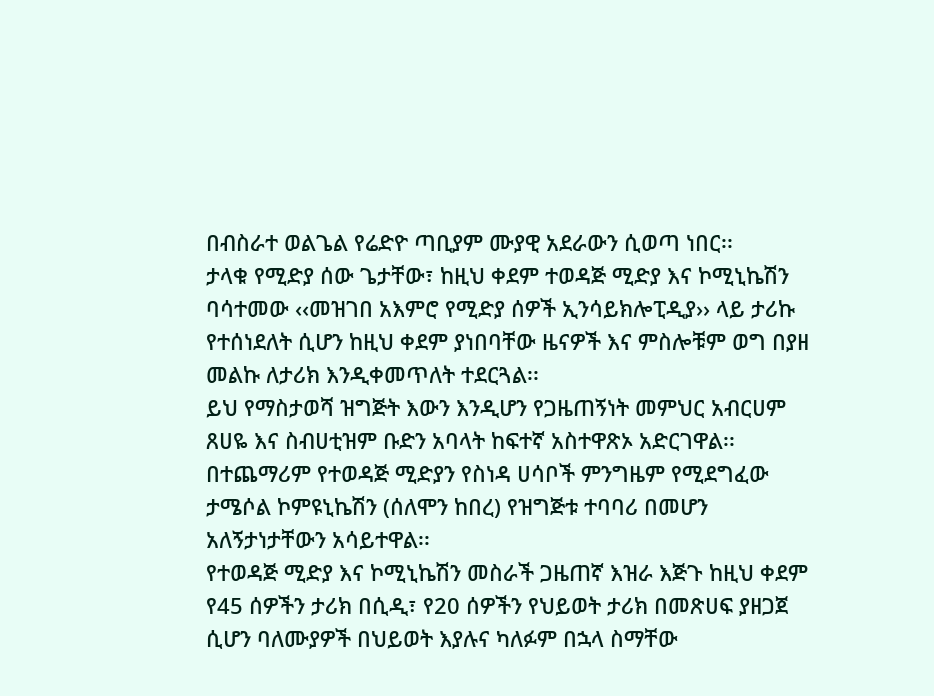በብስራተ ወልጌል የሬድዮ ጣቢያም ሙያዊ አደራውን ሲወጣ ነበር፡፡
ታላቁ የሚድያ ሰው ጌታቸው፣ ከዚህ ቀደም ተወዳጅ ሚድያ እና ኮሚኒኬሽን ባሳተመው ‹‹መዝገበ አእምሮ የሚድያ ሰዎች ኢንሳይክሎፒዲያ›› ላይ ታሪኩ የተሰነደለት ሲሆን ከዚህ ቀደም ያነበባቸው ዜናዎች እና ምስሎቹም ወግ በያዘ መልኩ ለታሪክ እንዲቀመጥለት ተደርጓል፡፡
ይህ የማስታወሻ ዝግጅት እውን እንዲሆን የጋዜጠኝነት መምህር አብርሀም ጸሀዬ እና ስብሀቲዝም ቡድን አባላት ከፍተኛ አስተዋጽኦ አድርገዋል፡፡ በተጨማሪም የተወዳጅ ሚድያን የስነዳ ሀሳቦች ምንግዜም የሚደግፈው ታሜሶል ኮምዩኒኬሽን (ሰለሞን ከበረ) የዝግጅቱ ተባባሪ በመሆን አለኝታነታቸውን አሳይተዋል፡፡
የተወዳጅ ሚድያ እና ኮሚኒኬሽን መስራች ጋዜጠኛ እዝራ እጅጉ ከዚህ ቀደም የ45 ሰዎችን ታሪክ በሲዲ፣ የ20 ሰዎችን የህይወት ታሪክ በመጽሀፍ ያዘጋጀ ሲሆን ባለሙያዎች በህይወት እያሉና ካለፉም በኋላ ስማቸው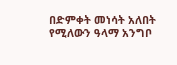በድምቀት መነሳት አለበት የሚለውን ዓላማ አንግቦ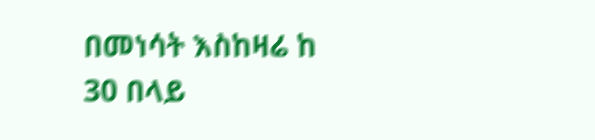በመነሳት እስከዛሬ ከ 30 በላይ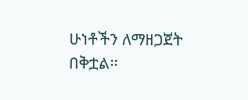ሁነቶችን ለማዘጋጀት በቅቷል፡፡